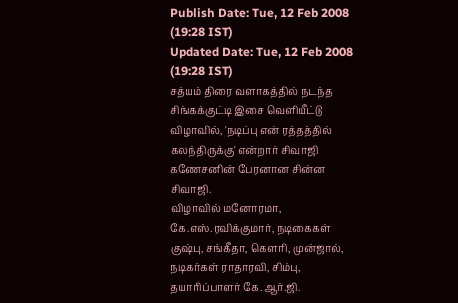Publish Date: Tue, 12 Feb 2008 (19:28 IST)
Updated Date: Tue, 12 Feb 2008 (19:28 IST)
சத்யம் திரை வளாகத்தில் நடந்த சிங்கக்குட்டி இசை வெளியீட்டு விழாவில், 'நடிப்பு என் ரத்தத்தில் கலந்திருக்கு' என்றார் சிவாஜி கணேசனின் பேரனான சின்ன சிவாஜி.
விழாவில் மனோரமா, கே.எஸ்.ரவிக்குமார், நடிகைகள் குஷ்பு, சங்கீதா, கெளரி, முன்ஜால், நடிகர்கள் ராதாரவி, சிம்பு, தயாரிப்பாளர் கே.ஆர்.ஜி.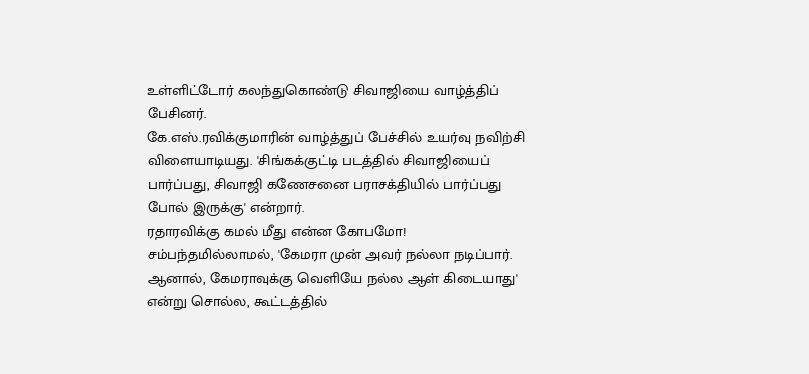உள்ளிட்டோர் கலந்துகொண்டு சிவாஜியை வாழ்த்திப் பேசினர்.
கே.எஸ்.ரவிக்குமாரின் வாழ்த்துப் பேச்சில் உயர்வு நவிற்சி விளையாடியது. 'சிங்கக்குட்டி படத்தில் சிவாஜியைப் பார்ப்பது, சிவாஜி கணேசனை பராசக்தியில் பார்ப்பது போல் இருக்கு' என்றார்.
ரதாரவிக்கு கமல் மீது என்ன கோபமோ! சம்பந்தமில்லாமல், 'கேமரா முன் அவர் நல்லா நடிப்பார். ஆனால், கேமராவுக்கு வெளியே நல்ல ஆள் கிடையாது' என்று சொல்ல, கூட்டத்தில்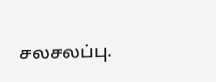சலசலப்பு.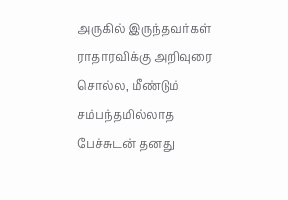அருகில் இருந்தவர்கள் ராதாரவிக்கு அறிவுரை சொல்ல, மீண்டும் சம்பந்தமில்லாத பேச்சுடன் தனது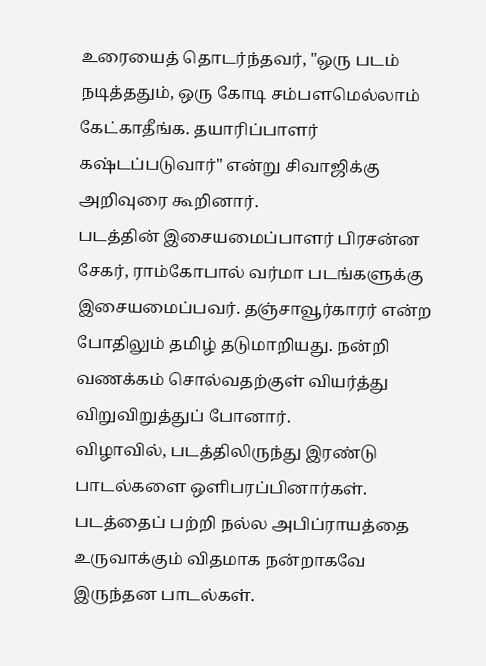உரையைத் தொடர்ந்தவர், "ஒரு படம் நடித்ததும், ஒரு கோடி சம்பளமெல்லாம் கேட்காதீங்க. தயாரிப்பாளர் கஷ்டப்படுவார்" என்று சிவாஜிக்கு அறிவுரை கூறினார்.
படத்தின் இசையமைப்பாளர் பிரசன்ன சேகர், ராம்கோபால் வர்மா படங்களுக்கு இசையமைப்பவர். தஞ்சாவூர்காரர் என்ற போதிலும் தமிழ் தடுமாறியது. நன்றி வணக்கம் சொல்வதற்குள் வியர்த்து விறுவிறுத்துப் போனார்.
விழாவில், படத்திலிருந்து இரண்டு பாடல்களை ஒளிபரப்பினார்கள். படத்தைப் பற்றி நல்ல அபிப்ராயத்தை உருவாக்கும் விதமாக நன்றாகவே இருந்தன பாடல்கள்.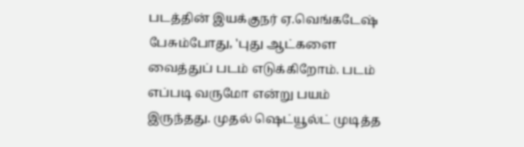படத்தின் இயக்குநர் ஏ.வெங்கடேஷ் பேசும்போது, 'புது ஆட்களை வைத்துப் படம் எடுக்கிறோம். படம் எப்படி வருமோ என்று பயம் இருந்தது. முதல் ஷெட்யூல்ட் முடித்த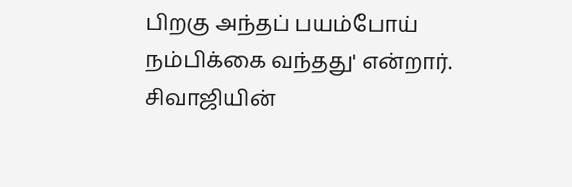பிறகு அந்தப் பயம்போய் நம்பிக்கை வந்தது' என்றார்.
சிவாஜியின்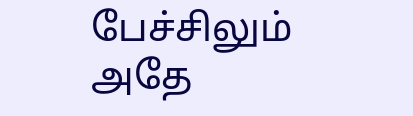பேச்சிலும் அதே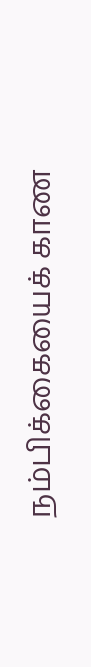நம்பிக்கையைக் காண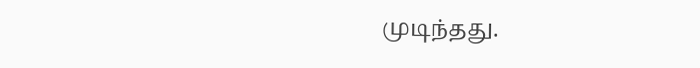முடிந்தது.